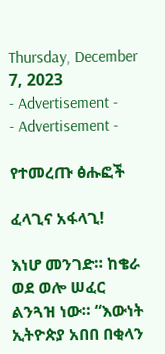Thursday, December 7, 2023
- Advertisement -
- Advertisement -

የተመረጡ ፅሑፎች

ፈላጊና አፋላጊ!

እነሆ መንገድ። ከቄራ ወደ ወሎ ሠፈር ልንጓዝ ነው። “እውነት ኢትዮጵያ አበበ በቂላን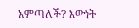አምጣለች? እውነት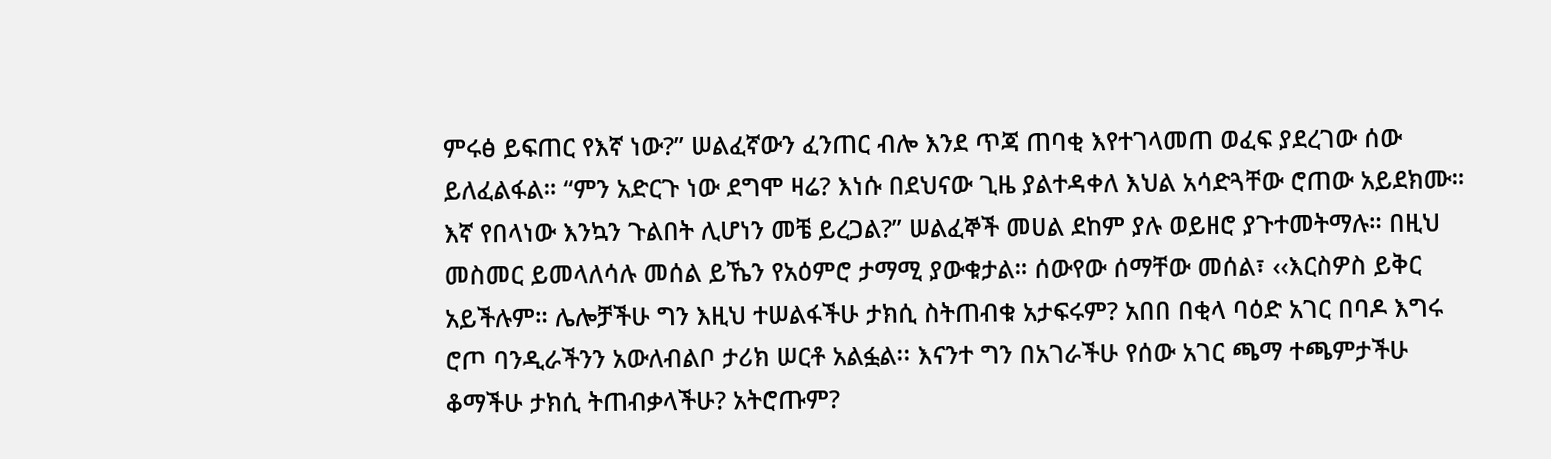ምሩፅ ይፍጠር የእኛ ነው?” ሠልፈኛውን ፈንጠር ብሎ እንደ ጥጃ ጠባቂ እየተገላመጠ ወፈፍ ያደረገው ሰው ይለፈልፋል። “ምን አድርጉ ነው ደግሞ ዛሬ? እነሱ በደህናው ጊዜ ያልተዳቀለ እህል አሳድጓቸው ሮጠው አይደክሙ። እኛ የበላነው እንኳን ጉልበት ሊሆነን መቼ ይረጋል?” ሠልፈኞች መሀል ደከም ያሉ ወይዘሮ ያጉተመትማሉ። በዚህ መስመር ይመላለሳሉ መሰል ይኼን የአዕምሮ ታማሚ ያውቁታል። ሰውየው ሰማቸው መሰል፣ ‹‹እርስዎስ ይቅር አይችሉም። ሌሎቻችሁ ግን እዚህ ተሠልፋችሁ ታክሲ ስትጠብቁ አታፍሩም? አበበ በቂላ ባዕድ አገር በባዶ እግሩ ሮጦ ባንዲራችንን አውለብልቦ ታሪክ ሠርቶ አልፏል፡፡ እናንተ ግን በአገራችሁ የሰው አገር ጫማ ተጫምታችሁ ቆማችሁ ታክሲ ትጠብቃላችሁ? አትሮጡም?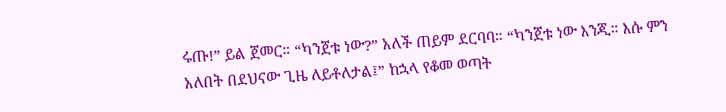ሩጡ!” ይል ጀመር። “ካንጀቱ ነው?” አለች ጠይም ደርባባ። “ካንጀቱ ነው እንጂ። እሱ ምን አለበት በደህናው ጊዜ ለይቶለታል፤” ከኋላ የቆመ ወጣት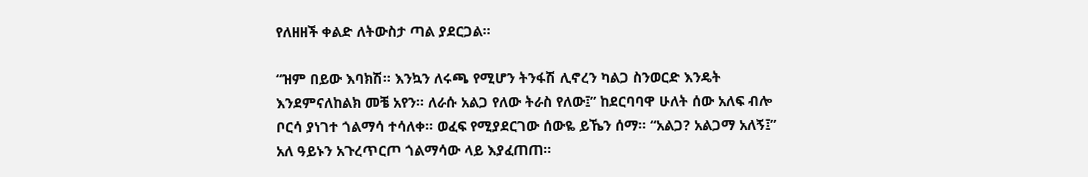የለዘዘች ቀልድ ለትውስታ ጣል ያደርጋል።

“ዝም በይው እባክሽ። እንኳን ለሩጫ የሚሆን ትንፋሽ ሊኖረን ካልጋ ስንወርድ እንዴት እንደምናለከልክ መቼ አየን። ለራሱ አልጋ የለው ትራስ የለው፤” ከደርባባዋ ሁለት ሰው አለፍ ብሎ ቦርሳ ያነገተ ጎልማሳ ተሳለቀ። ወፈፍ የሚያደርገው ሰውዬ ይኼን ሰማ። “አልጋ? አልጋማ አለኝ፤” አለ ዓይኑን አጉረጥርጦ ጎልማሳው ላይ እያፈጠጠ።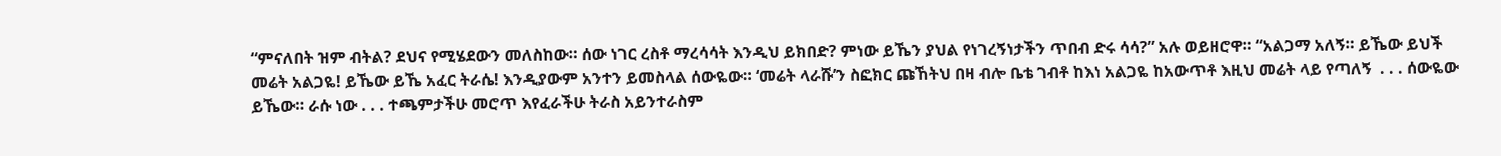“ምናለበት ዝም ብትል? ደህና የሚሄደውን መለስከው። ሰው ነገር ረስቶ ማረሳሳት እንዲህ ይክበድ? ምነው ይኼን ያህል የነገረኝነታችን ጥበብ ድሩ ሳሳ?” አሉ ወይዘሮዋ። “አልጋማ አለኝ። ይኼው ይህች መሬት አልጋዬ! ይኼው ይኼ አፈር ትራሴ! እንዲያውም አንተን ይመስላል ሰውዬው። ‘መሬት ላራሹ’ን ስፎክር ጩኸትህ በዛ ብሎ ቤቴ ገብቶ ከእነ አልጋዬ ከአውጥቶ እዚህ መሬት ላይ የጣለኝ  . . . ሰውዬው ይኼው። ራሱ ነው . . . ተጫምታችሁ መሮጥ እየፈራችሁ ትራስ አይንተራስም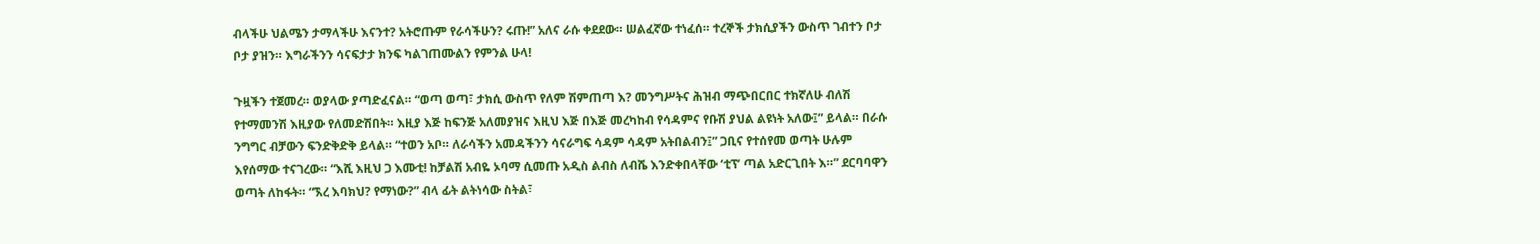ብላችሁ ህልሜን ታማላችሁ እናንተ? አትሮጡም የራሳችሁን? ሩጡ!” አለና ራሱ ቀደደው። ሠልፈኛው ተነፈሰ። ተረኞች ታክሲያችን ውስጥ ገብተን ቦታ ቦታ ያዝን። እግራችንን ሳናፍታታ ክንፍ ካልገጠሙልን የምንል ሁላ!

ጉዟችን ተጀመረ። ወያላው ያጣድፈናል። “ወጣ ወጣ፣ ታክሲ ውስጥ የለም ሽምጠጣ እ? መንግሥትና ሕዝብ ማጭበርበር ተክኛለሁ ብለሽ የተማመንሽ እዚያው የለመድሽበት። እዚያ እጅ ከፍንጅ አለመያዝና እዚህ እጅ በእጅ መረካከብ የሳዳምና የቡሽ ያህል ልዩነት አለው፤” ይላል። በራሱ ንግግር ብቻውን ፍንድቅድቅ ይላል። “ተወን አቦ። ለራሳችን አመዳችንን ሳናራግፍ ሳዳም ሳዳም አትበልብን፤” ጋቢና የተሰየመ ወጣት ሁሉም እየሰማው ተናገረው። “እሺ እዚህ ጋ እሙቲ! ከቻልሽ አብዬ ኦባማ ሲመጡ አዲስ ልብስ ለብሼ እንድቀበላቸው ‘ቲፕ’ ጣል አድርጊበት እ።” ደርባባዋን ወጣት ለከፋት። “ኧረ እባክህ? የማነው?” ብላ ፊት ልትነሳው ስትል፣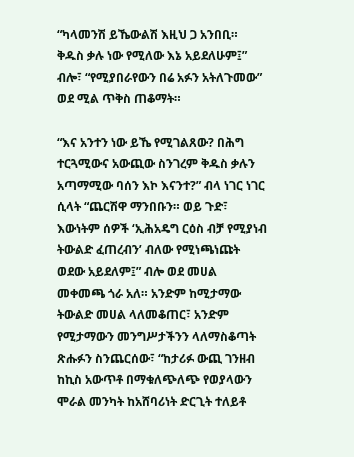“ካላመንሽ ይኼውልሽ እዚህ ጋ አንበቢ። ቅዱስ ቃሉ ነው የሚለው እኔ አይደለሁም፤” ብሎ፣ “የሚያበራየውን በሬ አፉን አትለጉመው” ወደ ሚል ጥቅስ ጠቆማት።

“እና አንተን ነው ይኼ የሚገልጸው? በሕግ ተርጓሚውና አውጪው ስንገረም ቅዱስ ቃሉን አጣማሚው ባሰን እኮ እናንተ?” ብላ ነገር ነገር ሲላት “ጨርሽዋ ማንበቡን። ወይ ጉድ፣ እውነትም ሰዎች ‘ኢሕአዴግ ርዕስ ብቻ የሚያነብ ትውልድ ፈጠረብን’ ብለው የሚነጫነጩት ወደው አይደለም፤” ብሎ ወደ መሀል መቀመጫ ጎራ አለ። አንድም ከሚታማው ትውልድ መሀል ላለመቆጠር፣ አንድም የሚታማውን መንግሥታችንን ላለማስቆጣት ጽሑፉን ስንጨርሰው፣ “ከታሪፉ ውጪ ገንዘብ ከኪስ አውጥቶ በማቁለጭለጭ የወያላውን ሞራል መንካት ከአሸባሪነት ድርጊት ተለይቶ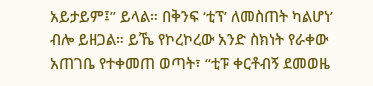አይታይም፤” ይላል። በቅንፍ ‘ቲፕ’ ለመስጠት ካልሆነ’ ብሎ ይዘጋል። ይኼ የኮረኮረው አንድ ስክነት የራቀው አጠገቤ የተቀመጠ ወጣት፣ “ቲፑ ቀርቶብኝ ደመወዜ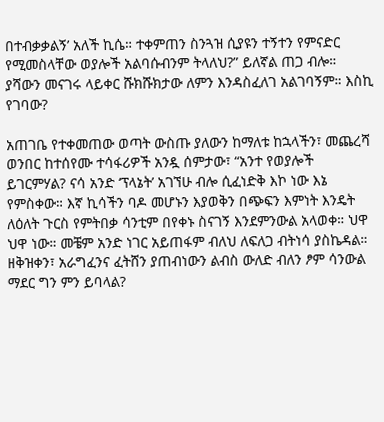በተብቃቃልኝ’ አለች ኪሴ። ተቀምጠን ስንጓዝ ሲያዩን ተኝተን የምናድር የሚመስላቸው ወያሎች አልባሱብንም ትላለህ?” ይለኛል ጠጋ ብሎ። ያሻውን መናገሩ ላይቀር ሹክሹክታው ለምን እንዳስፈለገ አልገባኝም። እስኪ የገባው?

አጠገቤ የተቀመጠው ወጣት ውስጡ ያለውን ከማለቱ ከኋላችን፣ መጨረሻ ወንበር ከተሰየሙ ተሳፋሪዎች አንዷ ሰምታው፣ “አንተ የወያሎች ይገርምሃል? ናሳ አንድ ‘ፕላኔት’ አገኘሁ ብሎ ሲፈነድቅ እኮ ነው እኔ የምስቀው። እኛ ኪሳችን ባዶ መሆኑን እያወቅን በጭፍን እምነት እንዴት ለዕለት ጉርስ የምትበቃ ሳንቲም በየቀኑ ስናገኝ እንደምንውል አላወቀ። ህዋ ህዋ ነው። መቼም አንድ ነገር አይጠፋም ብለህ ለፍለጋ ብትነሳ ያስኬዳል። ዘቅዝቀን፣ አራግፈንና ፈትሸን ያጠብነውን ልብስ ውለድ ብለን ፆም ሳንውል ማደር ግን ምን ይባላል?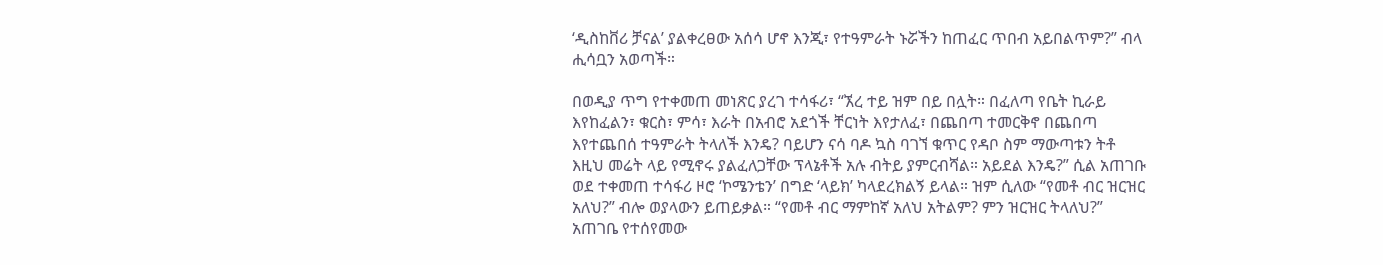‘ዲስከቨሪ ቻናል’ ያልቀረፀው አሰሳ ሆኖ እንጂ፣ የተዓምራት ኑሯችን ከጠፈር ጥበብ አይበልጥም?” ብላ ሒሳቧን አወጣች።

በወዲያ ጥግ የተቀመጠ መነጽር ያረገ ተሳፋሪ፣ “ኧረ ተይ ዝም በይ በሏት። በፈለጣ የቤት ኪራይ እየከፈልን፣ ቁርስ፣ ምሳ፣ እራት በአብሮ አደጎች ቸርነት እየታለፈ፣ በጨበጣ ተመርቅኖ በጨበጣ እየተጨበሰ ተዓምራት ትላለች እንዴ? ባይሆን ናሳ ባዶ ኳስ ባገኘ ቁጥር የዳቦ ስም ማውጣቱን ትቶ እዚህ መሬት ላይ የሚኖሩ ያልፈለጋቸው ፕላኔቶች አሉ ብትይ ያምርብሻል። አይደል እንዴ?” ሲል አጠገቡ ወደ ተቀመጠ ተሳፋሪ ዞሮ ‘ኮሜንቴን’ በግድ ‘ላይክ’ ካላደረክልኝ ይላል። ዝም ሲለው “የመቶ ብር ዝርዝር አለህ?” ብሎ ወያላውን ይጠይቃል። “የመቶ ብር ማምከኛ አለህ አትልም? ምን ዝርዝር ትላለህ?” አጠገቤ የተሰየመው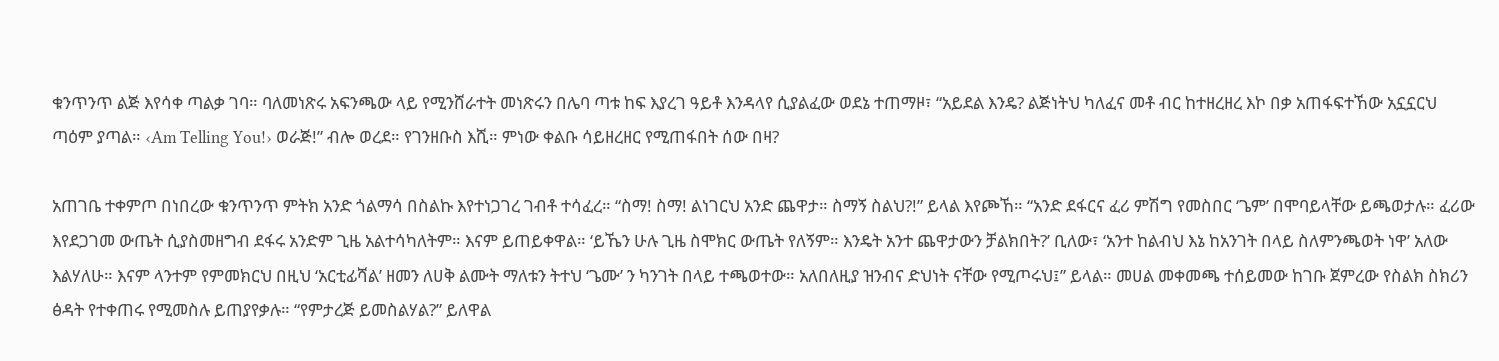ቁንጥንጥ ልጅ እየሳቀ ጣልቃ ገባ። ባለመነጽሩ አፍንጫው ላይ የሚንሸራተት መነጽሩን በሌባ ጣቱ ከፍ እያረገ ዓይቶ እንዳላየ ሲያልፈው ወደኔ ተጠማዞ፣ “አይደል እንዴ? ልጅነትህ ካለፈና መቶ ብር ከተዘረዘረ እኮ በቃ አጠፋፍተኸው አኗኗርህ ጣዕም ያጣል። ‹Am Telling You!› ወራጅ!” ብሎ ወረደ። የገንዘቡስ እሺ። ምነው ቀልቡ ሳይዘረዘር የሚጠፋበት ሰው በዛ?

አጠገቤ ተቀምጦ በነበረው ቁንጥንጥ ምትክ አንድ ጎልማሳ በስልኩ እየተነጋገረ ገብቶ ተሳፈረ። “ስማ! ስማ! ልነገርህ አንድ ጨዋታ። ስማኝ ስልህ?!” ይላል እየጮኸ። “አንድ ደፋርና ፈሪ ምሽግ የመስበር ‘ጌም’ በሞባይላቸው ይጫወታሉ። ፈሪው እየደጋገመ ውጤት ሲያስመዘግብ ደፋሩ አንድም ጊዜ አልተሳካለትም። እናም ይጠይቀዋል። ‘ይኼን ሁሉ ጊዜ ስሞክር ውጤት የለኝም። እንዴት አንተ ጨዋታውን ቻልክበት?’ ቢለው፣ ‘አንተ ከልብህ እኔ ከአንገት በላይ ስለምንጫወት ነዋ’ አለው እልሃለሁ። እናም ላንተም የምመክርህ በዚህ ‘አርቲፊሻል’ ዘመን ለሀቅ ልሙት ማለቱን ትተህ ‘ጌሙ’ ን ካንገት በላይ ተጫወተው። አለበለዚያ ዝንብና ድህነት ናቸው የሚጦሩህ፤” ይላል። መሀል መቀመጫ ተሰይመው ከገቡ ጀምረው የስልክ ስክሪን ፅዳት የተቀጠሩ የሚመስሉ ይጠያየቃሉ። “የምታረጅ ይመስልሃል?” ይለዋል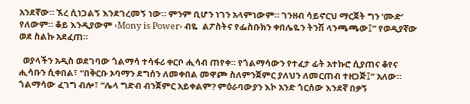አንደኛው። ኧረ ሲነጋልኝ እንደገረመኝ ነው። ምንም ቢሆን ነገን አላምነውም። ገንዘብ ሳይኖርህ ማርጀት ግን ‘ሙድ’ የለውም። ቆይ እንዲያውም ‹Mony is Power› ብዬ  ልፖስትና የፌስቡክን ቀበሌዬን ትንሽ ላንጫጫው፤” የወዲያኛው ወደ ስልኩ አደፈጠ።

  ወያላችን አዲስ ወደገባው ጎልማሳ ተሳፋሪ ቀርቦ ሒሳብ ጠየቀ። የጎልማሳውን የተፈታ ፊት አተኩሮ ሲያጠና ቆየና ሒሳቡን ሲቀበል፣ “በቅርቡ ኦባማን ደግሰን ለመቀበል መዋጮ ስለምንጀምር ያለህን ለመርጠብ ተዘጋጅ፤” አለው። ጎልማሳው ፈገግ ብሎ፣ “ሌላ ግድብ ብንጀምር አይቀልም? ምዕራባውያን እኮ አንድ ጎርሰው እንደኛ በቃኝ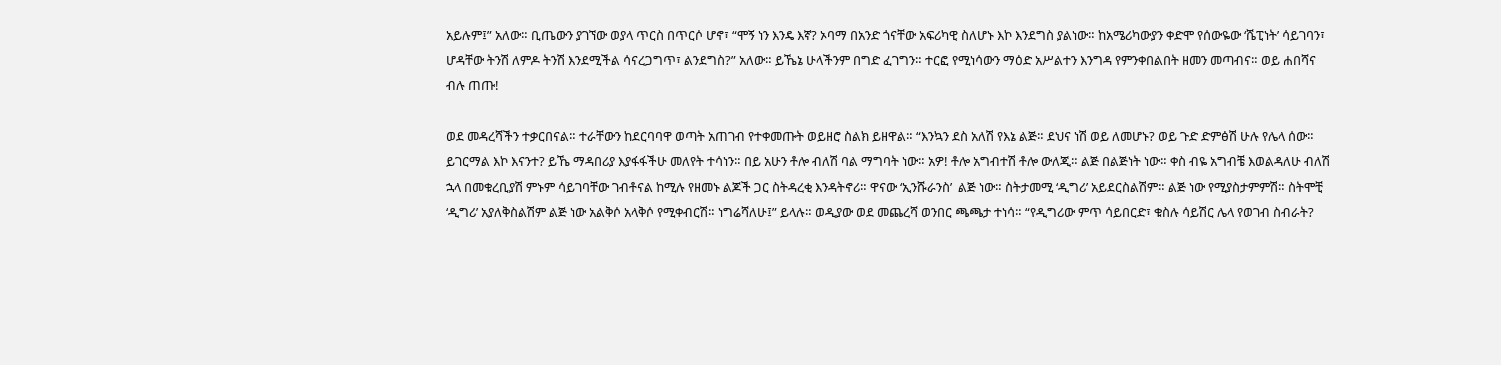አይሉም፤” አለው። ቢጤውን ያገኘው ወያላ ጥርስ በጥርሶ ሆኖ፣ “ሞኝ ነን እንዴ እኛ? ኦባማ በአንድ ጎናቸው አፍሪካዊ ስለሆኑ እኮ እንደግስ ያልነው። ከአሜሪካውያን ቀድሞ የሰውዬው ‘ሼፒነት’ ሳይገባን፣ ሆዳቸው ትንሽ ለምዶ ትንሽ እንደሚችል ሳናረጋግጥ፣ ልንደግስ?” አለው። ይኼኔ ሁላችንም በግድ ፈገግን። ተርፎ የሚነሳውን ማዕድ አሥልተን እንግዳ የምንቀበልበት ዘመን መጣብና። ወይ ሐበሻና ብሉ ጠጡ!

ወደ መዳረሻችን ተቃርበናል። ተራቸውን ከደርባባዋ ወጣት አጠገብ የተቀመጡት ወይዘሮ ስልክ ይዘዋል። “እንኳን ደስ አለሽ የእኔ ልጅ። ደህና ነሽ ወይ ለመሆኑ? ወይ ጉድ ድምፅሽ ሁሉ የሌላ ሰው። ይገርማል እኮ እናንተ? ይኼ ማዳበሪያ እያፋፋችሁ መለየት ተሳነን። በይ አሁን ቶሎ ብለሽ ባል ማግባት ነው። አዎ! ቶሎ አግብተሽ ቶሎ ውለጂ። ልጅ በልጅነት ነው። ቀስ ብዬ አግብቼ እወልዳለሁ ብለሽ ኋላ በመቁረቢያሽ ምኑም ሳይገባቸው ገብቶናል ከሚሉ የዘመኑ ልጆች ጋር ስትዳረቂ እንዳትኖሪ። ዋናው ‘ኢንሹራንስ’  ልጅ ነው። ስትታመሚ ‘ዲግሪ’ አይደርስልሽም። ልጅ ነው የሚያስታምምሽ። ስትሞቺ ‘ዲግሪ’ አያለቅስልሽም ልጅ ነው አልቅሶ አላቅሶ የሚቀብርሽ። ነግሬሻለሁ፤” ይላሉ። ወዲያው ወደ መጨረሻ ወንበር ጫጫታ ተነሳ። “የዲግሪው ምጥ ሳይበርድ፣ ቁስሉ ሳይሽር ሌላ የወገብ ስብራት?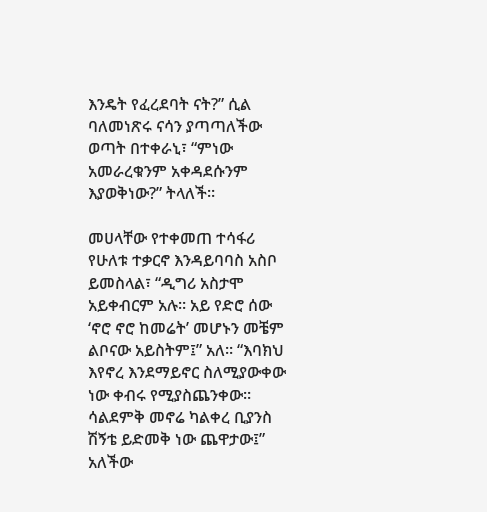እንዴት የፈረደባት ናት?” ሲል ባለመነጽሩ ናሳን ያጣጣለችው ወጣት በተቀራኒ፣ “ምነው አመራረቁንም አቀዳደሱንም እያወቅነው?” ትላለች።

መሀላቸው የተቀመጠ ተሳፋሪ የሁለቱ ተቃርኖ እንዳይባባስ አስቦ ይመስላል፣ “ዲግሪ አስታሞ አይቀብርም አሉ። አይ የድሮ ሰው ‘ኖሮ ኖሮ ከመሬት’ መሆኑን መቼም ልቦናው አይስትም፤” አለ። “እባክህ እየኖረ እንደማይኖር ስለሚያውቀው ነው ቀብሩ የሚያስጨንቀው። ሳልደምቅ መኖሬ ካልቀረ ቢያንስ ሽኝቴ ይድመቅ ነው ጨዋታው፤” አለችው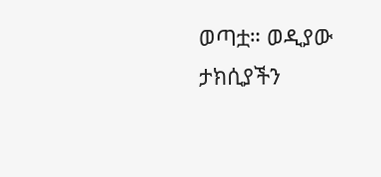ወጣቷ። ወዲያው ታክሲያችን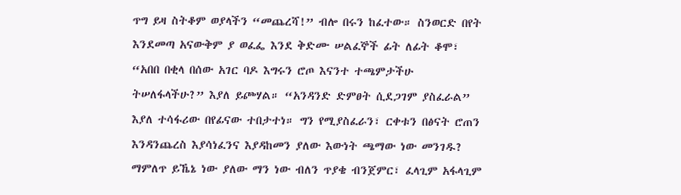ጥግ ይዛ ስትቆም ወያላችን “መጨረሻ!” ብሎ በሩን ከፈተው። ስንወርድ በየት እንደመጣ አናውቅም ያ ወፈፌ እንደ ቅድሙ ሠልፈኞች ፊት ለፊት ቆሞ፣ “አበበ በቂላ በሰው አገር ባዶ እግሩን ሮጦ እናንተ ተጫምታችሁ ትሠለፋላችሁ?” እያለ ይጮሃል። “አንዳንድ ድምፀት ሲደጋገም ያስፈራል” እያለ ተሳፋሪው በየፊናው ተበታተነ። ግን የሚያስፈራን፣ ርቀቱን በፅናት ሮጠን እንዳንጨረስ እያሳነፈንና እያዳከመን ያለው እውነት ጫማው ነው መንገዱ? ማምለጥ ይኼኔ ነው ያለው ማን ነው ብለን ጥያቄ ብንጀምር፣ ፈላጊም አፋላጊም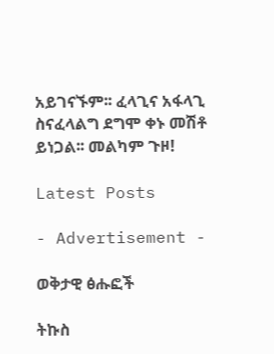አይገናኙም፡፡ ፈላጊና አፋላጊ ስናፈላልግ ደግሞ ቀኑ መሽቶ ይነጋል፡፡ መልካም ጉዞ!

Latest Posts

- Advertisement -

ወቅታዊ ፅሑፎች

ትኩስ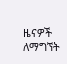ዜናዎች ለማግኘት